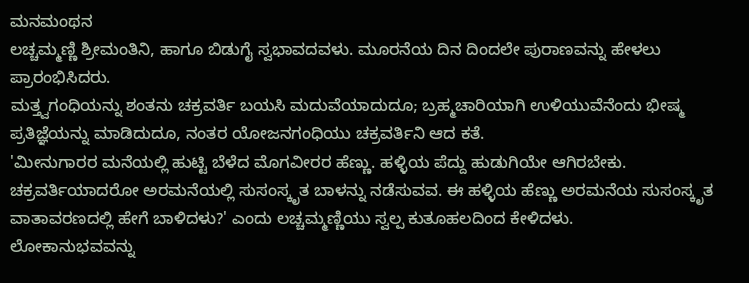ಮನಮಂಥನ
ಲಚ್ಚಮ್ಮಣ್ಣಿ ಶ್ರೀಮಂತಿನಿ, ಹಾಗೂ ಬಿಡುಗೈ ಸ್ವಭಾವದವಳು. ಮೂರನೆಯ ದಿನ ದಿಂದಲೇ ಪುರಾಣವನ್ನು ಹೇಳಲು ಪ್ರಾರಂಭಿಸಿದರು.
ಮತ್ತ್ವಗಂಧಿಯನ್ನು ಶಂತನು ಚಕ್ರವರ್ತಿ ಬಯಸಿ ಮದುವೆಯಾದುದೂ; ಬ್ರಹ್ಮಚಾರಿಯಾಗಿ ಉಳಿಯುವೆನೆಂದು ಭೀಷ್ಮ ಪ್ರತಿಜ್ಞೆಯನ್ನು ಮಾಡಿದುದೂ, ನಂತರ ಯೋಜನಗಂಧಿಯು ಚಕ್ರವರ್ತಿನಿ ಆದ ಕತೆ.
'ಮೀನುಗಾರರ ಮನೆಯಲ್ಲಿ ಹುಟ್ಟಿ ಬೆಳೆದ ಮೊಗವೀರರ ಹೆಣ್ಣು. ಹಳ್ಳಿಯ ಪೆದ್ದು ಹುಡುಗಿಯೇ ಆಗಿರಬೇಕು. ಚಕ್ರವರ್ತಿಯಾದರೋ ಅರಮನೆಯಲ್ಲಿ ಸುಸಂಸ್ಕೃತ ಬಾಳನ್ನು ನಡೆಸುವವ. ಈ ಹಳ್ಳಿಯ ಹೆಣ್ಣು ಅರಮನೆಯ ಸುಸಂಸ್ಕೃತ ವಾತಾವರಣದಲ್ಲಿ ಹೇಗೆ ಬಾಳಿದಳು?' ಎಂದು ಲಚ್ಚಮ್ಮಣ್ಣಿಯು ಸ್ವಲ್ಪ ಕುತೂಹಲದಿಂದ ಕೇಳಿದಳು.
ಲೋಕಾನುಭವವನ್ನು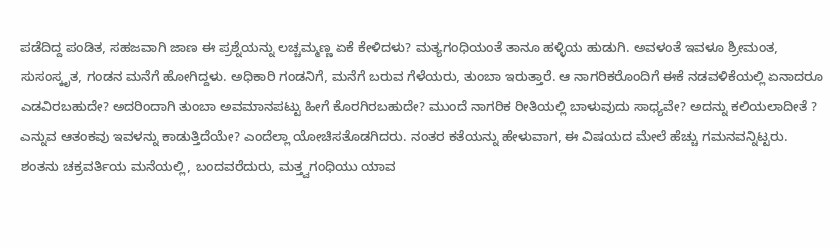ಪಡೆದಿದ್ದ ಪಂಡಿತ, ಸಹಜವಾಗಿ ಜಾಣ ಈ ಪ್ರಶ್ನೆಯನ್ನು ಲಚ್ಚಮ್ಮಣ್ಣ ಏಕೆ ಕೇಳಿದಳು? ಮತ್ಯಗಂಧಿಯಂತೆ ತಾನೂ ಹಳ್ಳಿಯ ಹುಡುಗಿ. ಅವಳಂತೆ ಇವಳೂ ಶ್ರೀಮಂತ, ಸುಸಂಸ್ಕೃತ, ಗಂಡನ ಮನೆಗೆ ಹೋಗಿದ್ದಳು. ಅಧಿಕಾರಿ ಗಂಡನಿಗೆ, ಮನೆಗೆ ಬರುವ ಗೆಳೆಯರು, ತುಂಬಾ ಇರುತ್ತಾರೆ. ಆ ನಾಗರಿಕರೊಂದಿಗೆ ಈಕೆ ನಡವಳಿಕೆಯಲ್ಲಿ ಏನಾದರೂ ಎಡವಿರಬಹುದೇ? ಅದರಿಂದಾಗಿ ತುಂಬಾ ಅವಮಾನಪಟ್ಟು ಹೀಗೆ ಕೊರಗಿರಬಹುದೇ? ಮುಂದೆ ನಾಗರಿಕ ರೀತಿಯಲ್ಲಿ ಬಾಳುವುದು ಸಾಧ್ಯವೇ? ಅದನ್ನು ಕಲಿಯಲಾದೀತೆ ? ಎನ್ನುವ ಆತಂಕವು ಇವಳನ್ನು ಕಾಡುತ್ತಿದೆಯೇ? ಎಂದೆಲ್ಲಾ ಯೋಚಿಸತೊಡಗಿದರು. ನಂತರ ಕತೆಯನ್ನು ಹೇಳುವಾಗ, ಈ ವಿಷಯದ ಮೇಲೆ ಹೆಚ್ಚು ಗಮನವನ್ನಿಟ್ಟರು.
ಶಂತನು ಚಕ್ರವರ್ತಿಯ ಮನೆಯಲ್ಲಿ, ಬಂದವರೆದುರು, ಮತ್ತ್ವಗಂಧಿಯು ಯಾವ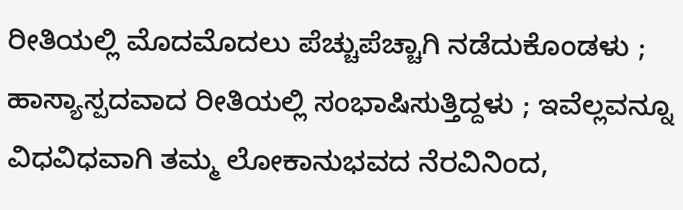ರೀತಿಯಲ್ಲಿ ಮೊದಮೊದಲು ಪೆಚ್ಚುಪೆಚ್ಚಾಗಿ ನಡೆದುಕೊಂಡಳು ; ಹಾಸ್ಯಾಸ್ಪದವಾದ ರೀತಿಯಲ್ಲಿ ಸಂಭಾಷಿಸುತ್ತಿದ್ದಳು ; ಇವೆಲ್ಲವನ್ನೂ ವಿಧವಿಧವಾಗಿ ತಮ್ಮ ಲೋಕಾನುಭವದ ನೆರವಿನಿಂದ,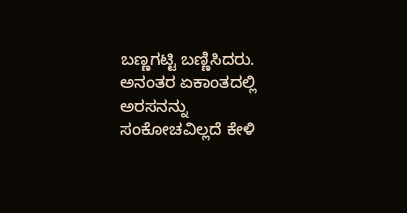ಬಣ್ಣಗಟ್ಟಿ ಬಣ್ಣಿಸಿದರು. ಅನಂತರ ಏಕಾಂತದಲ್ಲಿ ಅರಸನನ್ನು ಸಂಕೋಚವಿಲ್ಲದೆ ಕೇಳಿ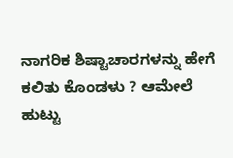ನಾಗರಿಕ ಶಿಷ್ಟಾಚಾರಗಳನ್ನು ಹೇಗೆ ಕಲಿತು ಕೊಂಡಳು ? ಆಮೇಲೆ ಹುಟ್ಟು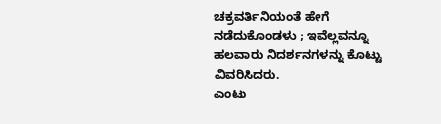ಚಕ್ರವರ್ತಿನಿಯಂತೆ ಹೇಗೆ ನಡೆದುಕೊಂಡಳು ; ಇವೆಲ್ಲವನ್ನೂ ಹಲವಾರು ನಿದರ್ಶನಗಳನ್ನು ಕೊಟ್ಟು ವಿವರಿಸಿದರು.
ಎಂಟು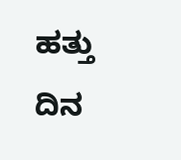ಹತ್ತು ದಿನ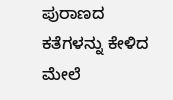ಪುರಾಣದ ಕತೆಗಳನ್ನು ಕೇಳಿದ ಮೇಲೆ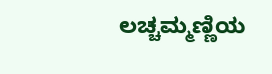ಲಚ್ಚಮ್ಮಣ್ಣಿಯ